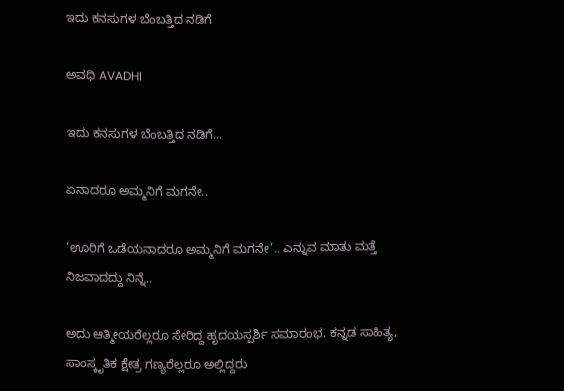ಇದು ಕನಸುಗಳ ಬೆಂಬತ್ತಿದ ನಡಿಗೆ‍

ಅವಧಿ AVADHI

ಇದು ಕನಸುಗಳ ಬೆಂಬತ್ತಿದ ನಡಿಗೆ...

ಏನಾದರೂ ಅಮ್ಮನಿಗೆ ಮಗನೇ..

‘ಊರಿಗೆ ಒಡೆಯನಾದರೂ ಅಮ್ಮನಿಗೆ ಮಗನೇ’.. ಎನ್ನುವ ಮಾತು ಮತ್ತೆ ನಿಜವಾದದ್ದು ನಿನ್ನೆ..

ಅದು ಆತ್ಮೀಯರೆಲ್ಲರೂ ಸೇರಿದ್ದ ಹೃದಯಸ್ಪರ್ಶಿ ಸಮಾರಂಭ. ಕನ್ನಡ ಸಾಹಿತ್ಯ, ಸಾಂಸ್ಕೃತಿಕ ಕ್ಷೇತ್ರ ಗಣ್ಯರೆಲ್ಲರೂ ಅಲ್ಲಿದ್ದರು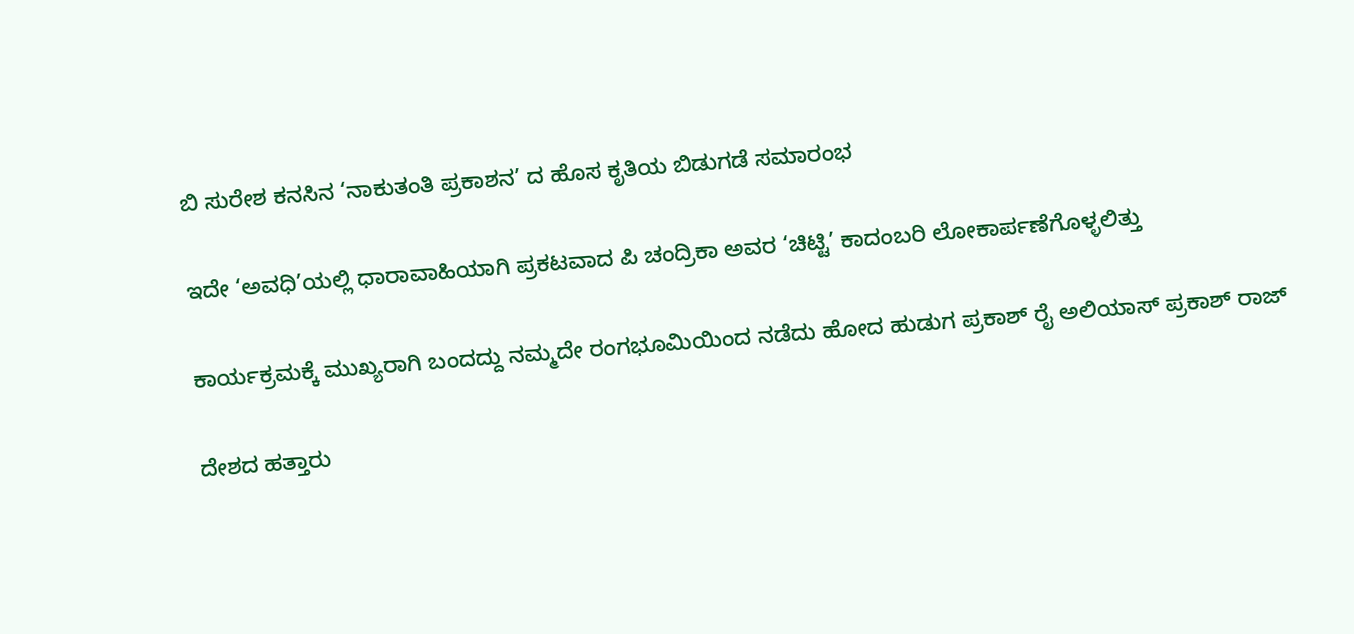ಬಿ ಸುರೇಶ ಕನಸಿನ ‘ನಾಕುತಂತಿ ಪ್ರಕಾಶನ’ ದ ಹೊಸ ಕೃತಿಯ ಬಿಡುಗಡೆ ಸಮಾರಂಭ

ಇದೇ ‘ಅವಧಿ’ಯಲ್ಲಿ ಧಾರಾವಾಹಿಯಾಗಿ ಪ್ರಕಟವಾದ ಪಿ ಚಂದ್ರಿಕಾ ಅವರ ‘ಚಿಟ್ಟಿ’ ಕಾದಂಬರಿ ಲೋಕಾರ್ಪಣೆಗೊಳ್ಳಲಿತ್ತು

ಕಾರ್ಯಕ್ರಮಕ್ಕೆ ಮುಖ್ಯರಾಗಿ ಬಂದದ್ದು ನಮ್ಮದೇ ರಂಗಭೂಮಿಯಿಂದ ನಡೆದು ಹೋದ ಹುಡುಗ ಪ್ರಕಾಶ್ ರೈ ಅಲಿಯಾಸ್ ಪ್ರಕಾಶ್ ರಾಜ್

ದೇಶದ ಹತ್ತಾರು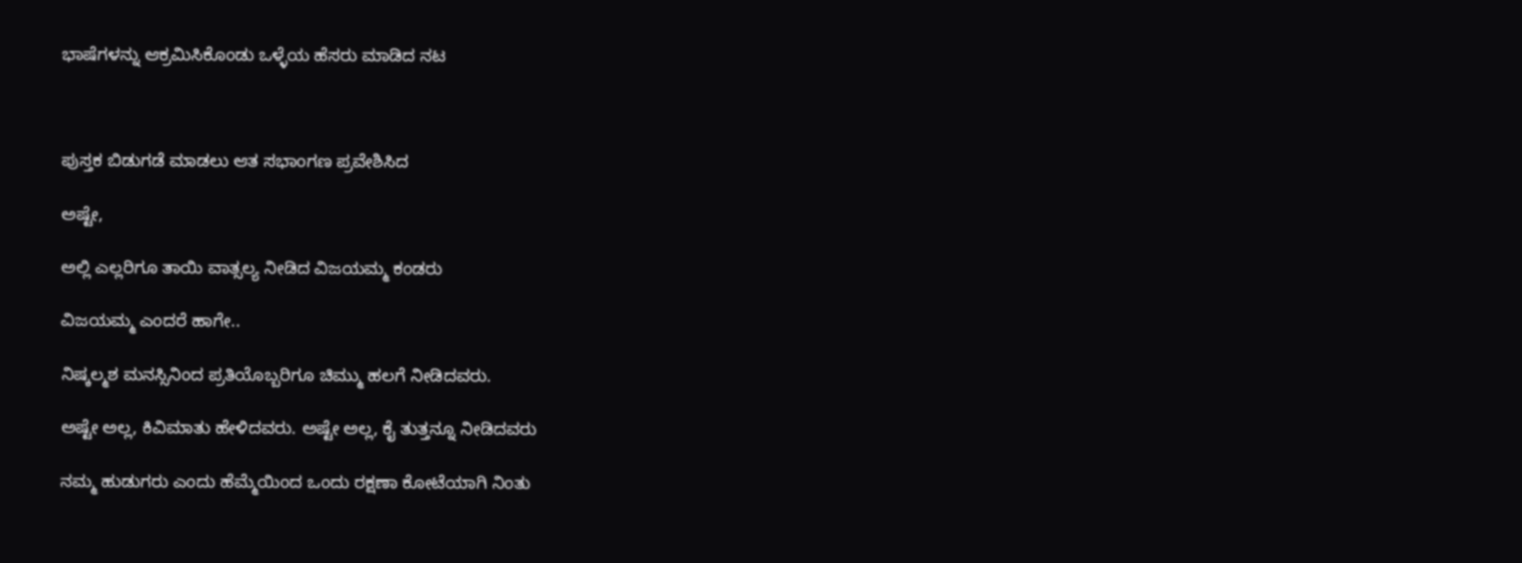ಭಾಷೆಗಳನ್ನು ಆಕ್ರಮಿಸಿಕೊಂಡು ಒಳ್ಳೆಯ ಹೆಸರು ಮಾಡಿದ ನಟ



ಪುಸ್ತಕ ಬಿಡುಗಡೆ ಮಾಡಲು ಆತ ಸಭಾಂಗಣ ಪ್ರವೇಶಿಸಿದ

ಅಷ್ಟೇ,

ಅಲ್ಲಿ ಎಲ್ಲರಿಗೂ ತಾಯಿ ವಾತ್ಸಲ್ಯ ನೀಡಿದ ವಿಜಯಮ್ಮ ಕಂಡರು

ವಿಜಯಮ್ಮ ಎಂದರೆ ಹಾಗೇ..

ನಿಷ್ಕಲ್ಮಶ ಮನಸ್ಸಿನಿಂದ ಪ್ರತಿಯೊಬ್ಬರಿಗೂ ಚಿಮ್ಮು ಹಲಗೆ ನೀಡಿದವರು.

ಅಷ್ಟೇ ಅಲ್ಲ, ಕಿವಿಮಾತು ಹೇಳಿದವರು. ಅಷ್ಟೇ ಅಲ್ಲ, ಕೈ ತುತ್ತನ್ನೂ ನೀಡಿದವರು

ನಮ್ಮ ಹುಡುಗರು ಎಂದು ಹೆಮ್ಮೆಯಿಂದ ಒಂದು ರಕ್ಷಣಾ ಕೋಟೆಯಾಗಿ ನಿಂತು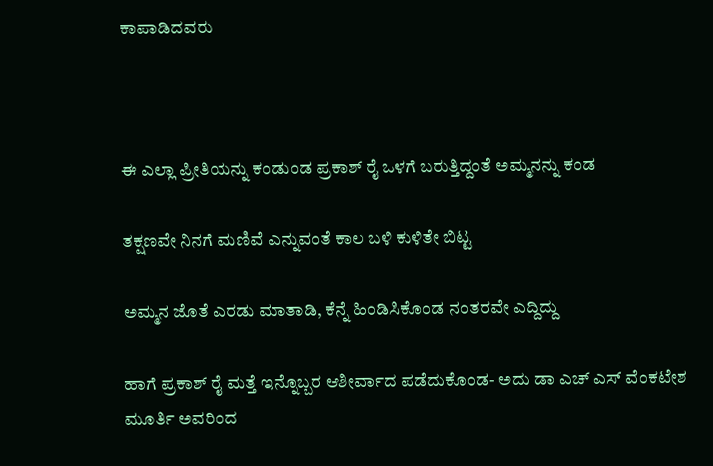ಕಾಪಾಡಿದವರು



ಈ ಎಲ್ಲಾ ಪ್ರೀತಿಯನ್ನು ಕಂಡುಂಡ ಪ್ರಕಾಶ್ ರೈ ಒಳಗೆ ಬರುತ್ತಿದ್ದಂತೆ ಅಮ್ಮನನ್ನು ಕಂಡ

ತಕ್ಷಣವೇ ನಿನಗೆ ಮಣಿವೆ ಎನ್ನುವಂತೆ ಕಾಲ ಬಳಿ ಕುಳಿತೇ ಬಿಟ್ಟ

ಅಮ್ಮನ ಜೊತೆ ಎರಡು ಮಾತಾಡಿ, ಕೆನ್ನೆ ಹಿಂಡಿಸಿಕೊಂಡ ನಂತರವೇ ಎದ್ದಿದ್ದು

ಹಾಗೆ ಪ್ರಕಾಶ್ ರೈ ಮತ್ತೆ ಇನ್ನೊಬ್ಬರ ಆಶೀರ್ವಾದ ಪಡೆದುಕೊಂಡ- ಅದು ಡಾ ಎಚ್ ಎಸ್ ವೆಂಕಟೇಶ ಮೂರ್ತಿ ಅವರಿಂದ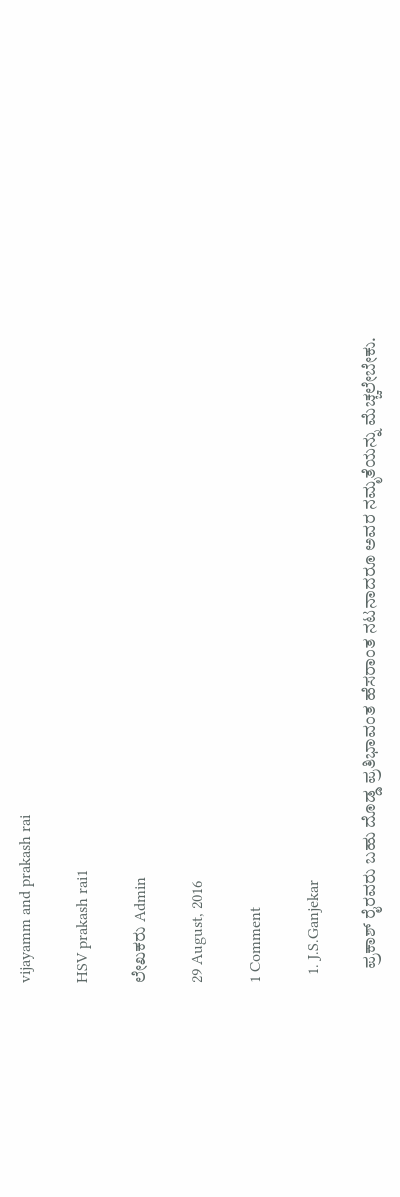vijayamm and prakash rai

HSV prakash rai1

ಲೇಖಕರು Admin

29 August, 2016

1 Comment

  1. J.S.Ganjekar

    ಪ್ರಕಾಶ್ ರೈರವರು ಬಹು ದೊಡ್ಡ ಪ್ರತಿಭಾವಂತ ಹೆಸರಾಂತ ನಟನಾದರೂ ಅವರ ನಮೃತೆಯನ್ನು ಮೆಚ್ಚಲೇಬೇಕು.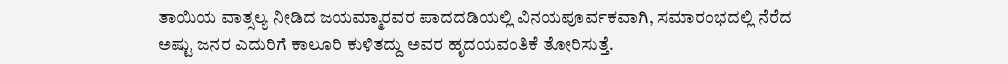ತಾಯಿಯ ವಾತ್ಸಲ್ಯ ನೀಡಿದ ಜಯಮ್ಮಾರವರ ಪಾದದಡಿಯಲ್ಲಿ ವಿನಯಪೂರ್ವಕವಾಗಿ, ಸಮಾರಂಭದಲ್ಲಿ ನೆರೆದ ಅಷ್ಟು ಜನರ ಎದುರಿಗೆ ಕಾಲೂರಿ ಕುಳಿತದ್ದು ಅವರ ಹೃದಯವಂತಿಕೆ ತೋರಿಸುತ್ತೆ.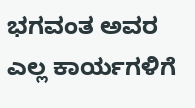ಭಗವಂತ ಅವರ ಎಲ್ಲ ಕಾರ್ಯಗಳಿಗೆ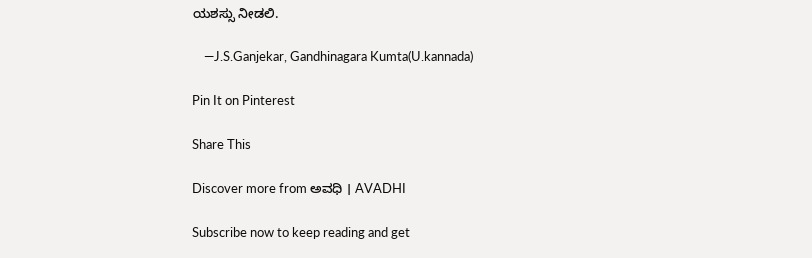ಯಶಸ್ಸು ನೀಡಲಿ.

    —J.S.Ganjekar, Gandhinagara Kumta(U.kannada)

Pin It on Pinterest

Share This

Discover more from ಅವಧಿ । AVADHI

Subscribe now to keep reading and get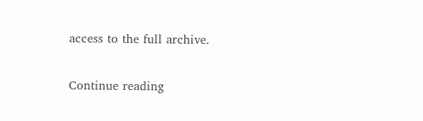access to the full archive.

Continue reading